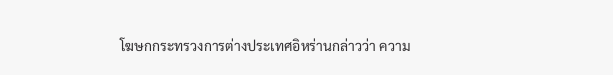โฆษกกระทรวงการต่างประเทศอิหร่านกล่าวว่า ความ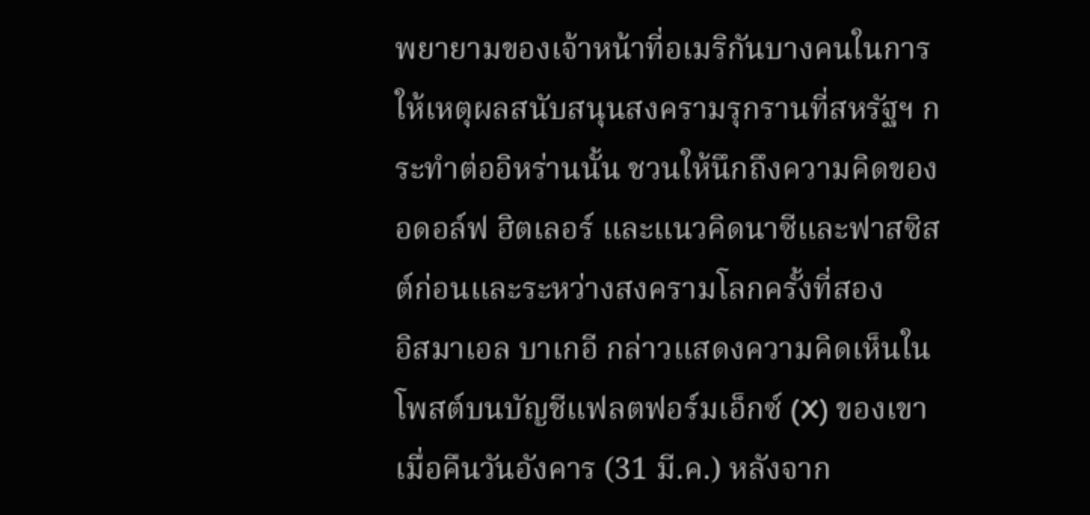พยายามของเจ้าหน้าที่อเมริกันบางคนในการให้เหตุผลสนับสนุนสงครามรุกรานที่สหรัฐฯ กระทำต่ออิหร่านนั้น ชวนให้นึกถึงความคิดของอดอล์ฟ ฮิตเลอร์ และแนวคิดนาซีและฟาสซิสต์ก่อนและระหว่างสงครามโลกครั้งที่สอง
อิสมาเอล บาเกอี กล่าวแสดงความคิดเห็นในโพสต์บนบัญชีแฟลตฟอร์มเอ็กซ์ (X) ของเขา เมื่อคืนวันอังคาร (31 มี.ค.) หลังจาก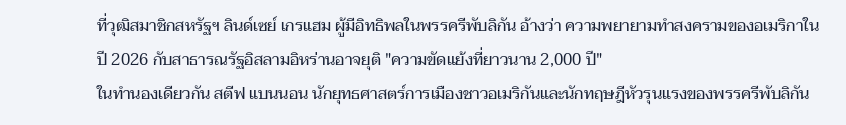ที่วุฒิสมาชิกสหรัฐฯ ลินด์เซย์ เกรแฮม ผู้มีอิทธิพลในพรรครีพับลิกัน อ้างว่า ความพยายามทำสงครามของอเมริกาในปี 2026 กับสาธารณรัฐอิสลามอิหร่านอาจยุติ "ความขัดแย้งที่ยาวนาน 2,000 ปี"
ในทำนองเดียวกัน สตีฟ แบนนอน นักยุทธศาสตร์การเมืองชาวอเมริกันและนักทฤษฎีหัวรุนแรงของพรรครีพับลิกัน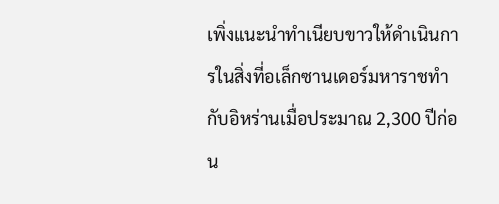เพิ่งแนะนำทำเนียบขาวให้ดำเนินการในสิ่งที่อเล็กซานเดอร์มหาราชทำกับอิหร่านเมื่อประมาณ 2,300 ปีก่อน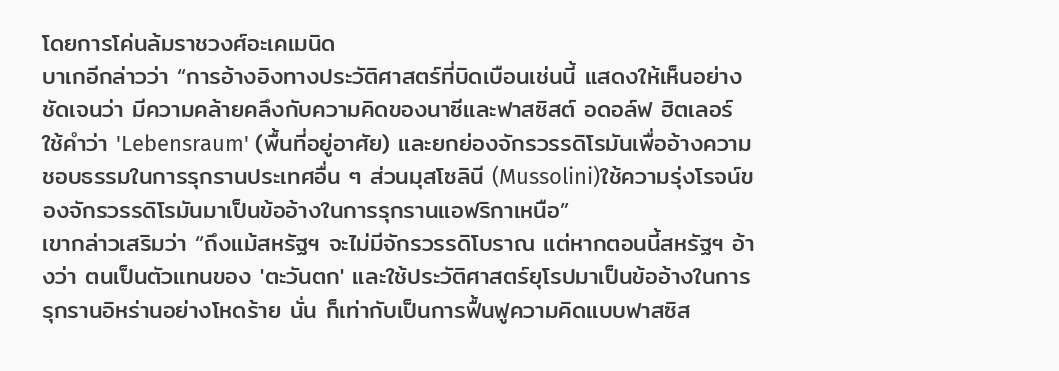โดยการโค่นล้มราชวงศ์อะเคเมนิด
บาเกอีกล่าวว่า “การอ้างอิงทางประวัติศาสตร์ที่บิดเบือนเช่นนี้ แสดงให้เห็นอย่างชัดเจนว่า มีความคล้ายคลึงกับความคิดของนาซีและฟาสซิสต์ อดอล์ฟ ฮิตเลอร์ ใช้คำว่า 'Lebensraum' (พื้นที่อยู่อาศัย) และยกย่องจักรวรรดิโรมันเพื่ออ้างความชอบธรรมในการรุกรานประเทศอื่น ๆ ส่วนมุสโซลินี (Mussolini)ใช้ความรุ่งโรจน์ของจักรวรรดิโรมันมาเป็นข้ออ้างในการรุกรานแอฟริกาเหนือ”
เขากล่าวเสริมว่า “ถึงแม้สหรัฐฯ จะไม่มีจักรวรรดิโบราณ แต่หากตอนนี้สหรัฐฯ อ้างว่า ตนเป็นตัวแทนของ 'ตะวันตก' และใช้ประวัติศาสตร์ยุโรปมาเป็นข้ออ้างในการรุกรานอิหร่านอย่างโหดร้าย นั่น ก็เท่ากับเป็นการฟื้นฟูความคิดแบบฟาสซิส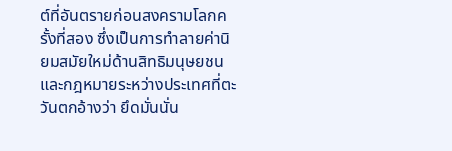ต์ที่อันตรายก่อนสงครามโลกครั้งที่สอง ซึ่งเป็นการทำลายค่านิยมสมัยใหม่ด้านสิทธิมนุษยชนและกฎหมายระหว่างประเทศที่ตะวันตกอ้างว่า ยึดมั่นนั่น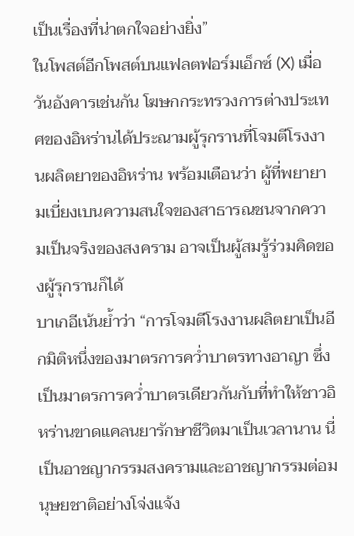เป็นเรื่องที่น่าตกใจอย่างยิ่ง”
ในโพสต์อีกโพสต์บนแฟลตฟอร์มเอ็กซ์ (X) เมื่อวันอังคารเช่นกัน โฆษกกระทรวงการต่างประเทศของอิหร่านได้ประณามผู้รุกรานที่โจมตีโรงงานผลิตยาของอิหร่าน พร้อมเตือนว่า ผู้ที่พยายามเบี่ยงเบนความสนใจของสาธารณชนจากความเป็นจริงของสงคราม อาจเป็นผู้สมรู้ร่วมคิดของผู้รุกรานก็ได้
บาเกอีเน้นย้ำว่า “การโจมตีโรงงานผลิตยาเป็นอีกมิติหนึ่งของมาตรการคว่ำบาตรทางอาญา ซึ่งเป็นมาตรการคว่ำบาตรเดียวกันกับที่ทำให้ชาวอิหร่านขาดแคลนยารักษาชีวิตมาเป็นเวลานาน นี่เป็นอาชญากรรมสงครามและอาชญากรรมต่อมนุษยชาติอย่างโจ่งแจ้ง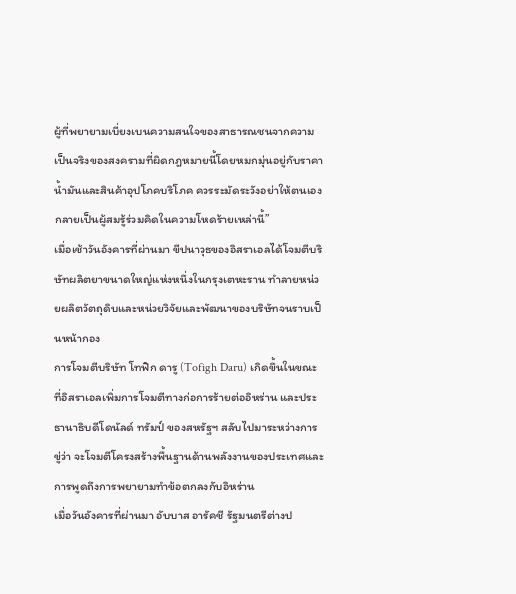ผู้ที่พยายามเบี่ยงเบนความสนใจของสาธารณชนจากความเป็นจริงของสงครามที่ผิดกฎหมายนี้โดยหมกมุ่นอยู่กับราคาน้ำมันและสินค้าอุปโภคบริโภค ควรระมัดระวังอย่าให้ตนเองกลายเป็นผู้สมรู้ร่วมคิดในความโหดร้ายเหล่านี้”
เมื่อเช้าวันอังคารที่ผ่านมา ขีปนาวุธของอิสราเอลได้โจมตีบริษัทผลิตยาขนาดใหญ่แห่งหนึ่งในกรุงเตหะราน ทำลายหน่วยผลิตวัตถุดิบและหน่วยวิจัยและพัฒนาของบริษัทจนราบเป็นหน้ากอง
การโจมตีบริษัท โทฟิก ดารู (Tofigh Daru) เกิดขึ้นในขณะที่อิสราเอลเพิ่มการโจมตีทางก่อการร้ายต่ออิหร่าน และประธานาธิบดีโดนัลด์ ทรัมป์ ของสหรัฐฯ สลับไปมาระหว่างการขู่ว่า จะโจมตีโครงสร้างพื้นฐานด้านพลังงานของประเทศและการพูดถึงการพยายามทำข้อตกลงกับอิหร่าน
เมื่อวันอังคารที่ผ่านมา อับบาส อารัคชี รัฐมนตรีต่างป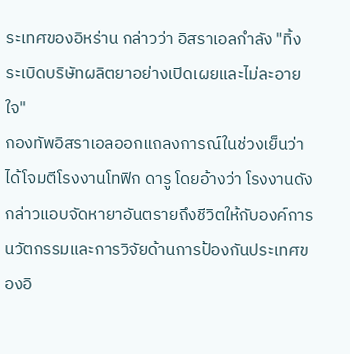ระเทศของอิหร่าน กล่าวว่า อิสราเอลกำลัง "ทิ้งระเบิดบริษัทผลิตยาอย่างเปิดเผยและไม่ละอายใจ"
กองทัพอิสราเอลออกแถลงการณ์ในช่วงเย็นว่า ได้โจมตีโรงงานโทฟิก ดารู โดยอ้างว่า โรงงานดังกล่าวแอบจัดหายาอันตรายถึงชีวิตให้กับองค์การนวัตกรรมและการวิจัยด้านการป้องกันประเทศของอิ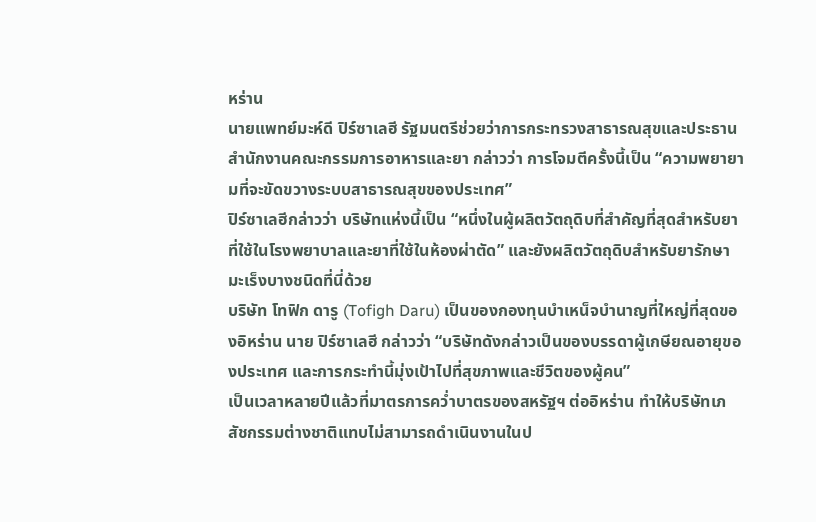หร่าน
นายแพทย์มะห์ดี ปิร์ซาเลฮี รัฐมนตรีช่วยว่าการกระทรวงสาธารณสุขและประธานสำนักงานคณะกรรมการอาหารและยา กล่าวว่า การโจมตีครั้งนี้เป็น “ความพยายามที่จะขัดขวางระบบสาธารณสุขของประเทศ”
ปิร์ซาเลฮีกล่าวว่า บริษัทแห่งนี้เป็น “หนึ่งในผู้ผลิตวัตถุดิบที่สำคัญที่สุดสำหรับยาที่ใช้ในโรงพยาบาลและยาที่ใช้ในห้องผ่าตัด” และยังผลิตวัตถุดิบสำหรับยารักษามะเร็งบางชนิดที่นี่ด้วย
บริษัท โทฟิก ดารู (Tofigh Daru) เป็นของกองทุนบำเหน็จบำนาญที่ใหญ่ที่สุดของอิหร่าน นาย ปิร์ซาเลฮี กล่าวว่า “บริษัทดังกล่าวเป็นของบรรดาผู้เกษียณอายุของประเทศ และการกระทำนี้มุ่งเป้าไปที่สุขภาพและชีวิตของผู้คน”
เป็นเวลาหลายปีแล้วที่มาตรการคว่ำบาตรของสหรัฐฯ ต่ออิหร่าน ทำให้บริษัทเภสัชกรรมต่างชาติแทบไม่สามารถดำเนินงานในป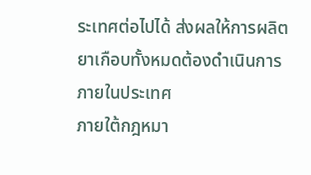ระเทศต่อไปได้ ส่งผลให้การผลิตยาเกือบทั้งหมดต้องดำเนินการภายในประเทศ
ภายใต้กฎหมา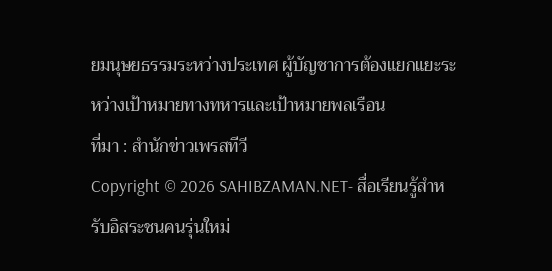ยมนุษยธรรมระหว่างประเทศ ผู้บัญชาการต้องแยกแยะระหว่างเป้าหมายทางทหารและเป้าหมายพลเรือน
ที่มา : สำนักข่าวเพรสทีวี
Copyright © 2026 SAHIBZAMAN.NET- สื่อเรียนรู้สำหรับอิสระชนคนรุ่นใหม่